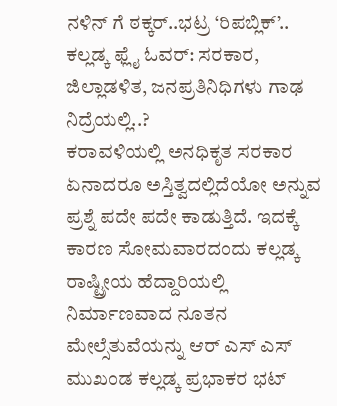ನಳಿನ್ ಗೆ ಠಕ್ಕರ್..ಭಟ್ರ ‘ರಿಪಬ್ಲಿಕ್’.. ಕಲ್ಲಡ್ಕ ಫ್ಲೈ ಓವರ್: ಸರಕಾರ, ಜಿಲ್ಲಾಡಳಿತ, ಜನಪ್ರತಿನಿಧಿಗಳು ಗಾಢ ನಿದ್ರೆಯಲ್ಲಿ..?
ಕರಾವಳಿಯಲ್ಲಿ ಅನಧಿಕೃತ ಸರಕಾರ ಏನಾದರೂ ಅಸ್ತಿತ್ವದಲ್ಲಿದೆಯೋ ಅನ್ನುವ ಪ್ರಶ್ನೆ ಪದೇ ಪದೇ ಕಾಡುತ್ತಿದೆ. ಇದಕ್ಕೆ ಕಾರಣ ಸೋಮವಾರದಂದು ಕಲ್ಲಡ್ಕ ರಾಷ್ಟ್ರೀಯ ಹೆದ್ದಾರಿಯಲ್ಲಿ ನಿರ್ಮಾಣವಾದ ನೂತನ ಮೇಲ್ಸೆತುವೆಯನ್ನು ಆರ್ ಎಸ್ ಎಸ್ ಮುಖಂಡ ಕಲ್ಲಡ್ಕ ಪ್ರಭಾಕರ ಭಟ್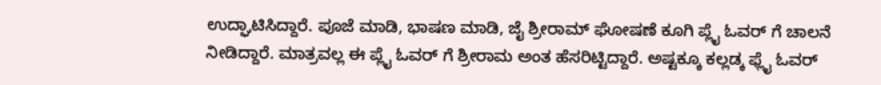ಉದ್ಘಾಟಿಸಿದ್ದಾರೆ. ಪೂಜೆ ಮಾಡಿ, ಭಾಷಣ ಮಾಡಿ, ಜೈ ಶ್ರೀರಾಮ್ ಘೋಷಣೆ ಕೂಗಿ ಪ್ಲೈ ಓವರ್ ಗೆ ಚಾಲನೆ ನೀಡಿದ್ದಾರೆ. ಮಾತ್ರವಲ್ಲ ಈ ಪ್ಲೈ ಓವರ್ ಗೆ ಶ್ರೀರಾಮ ಅಂತ ಹೆಸರಿಟ್ಟಿದ್ದಾರೆ. ಅಷ್ಟಕ್ಕೂ ಕಲ್ಲಡ್ಕ ಫ್ಲೈ ಓವರ್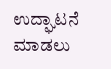ಉದ್ಘಾಟನೆ ಮಾಡಲು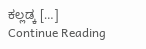ಕಲ್ಲಡ್ಕ […]
Continue Reading